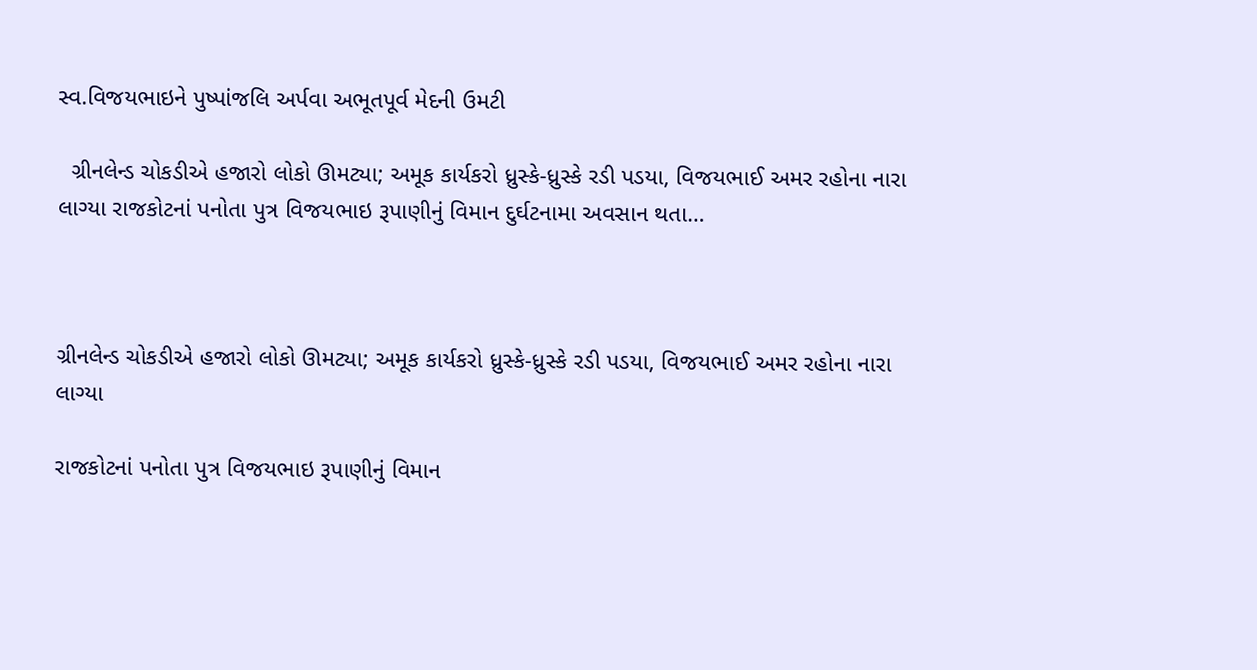સ્વ.વિજયભાઇને પુષ્પાંજલિ અર્પવા અભૂતપૂર્વ મેદની ઉમટી

  ગ્રીનલેન્ડ ચોકડીએ હજારો લોકો ઊમટ્યા; અમૂક કાર્યકરો ધ્રુસ્કે-ધ્રુસ્કે રડી પડયા, વિજયભાઈ અમર રહોના નારા લાગ્યા રાજકોટનાં પનોતા પુત્ર વિજયભાઇ રૂપાણીનું વિમાન દુર્ઘટનામા અવસાન થતા…



ગ્રીનલેન્ડ ચોકડીએ હજારો લોકો ઊમટ્યા; અમૂક કાર્યકરો ધ્રુસ્કે-ધ્રુસ્કે રડી પડયા, વિજયભાઈ અમર રહોના નારા લાગ્યા

રાજકોટનાં પનોતા પુત્ર વિજયભાઇ રૂપાણીનું વિમાન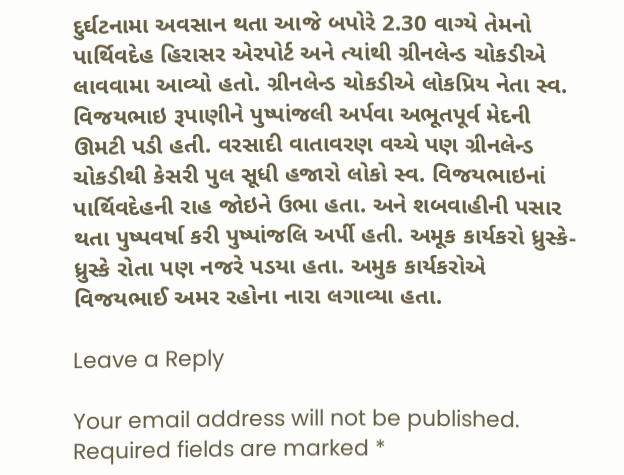દુર્ઘટનામા અવસાન થતા આજે બપોરે 2.30 વાગ્યે તેમનો પાર્થિવદેહ હિરાસર એરપોર્ટ અને ત્યાંથી ગ્રીનલેન્ડ ચોકડીએ લાવવામા આવ્યો હતો. ગ્રીનલેન્ડ ચોકડીએ લોકપ્રિય નેતા સ્વ. વિજયભાઇ રૂપાણીને પુષ્પાંજલી અર્પવા અભૂતપૂર્વ મેદની ઊમટી પડી હતી. વરસાદી વાતાવરણ વચ્ચે પણ ગ્રીનલેન્ડ ચોકડીથી કેસરી પુલ સૂધી હજારો લોકો સ્વ. વિજયભાઇનાં પાર્થિવદેહની રાહ જોઇને ઉભા હતા. અને શબવાહીની પસાર થતા પુષ્પવર્ષા કરી પુષ્પાંજલિ અર્પી હતી. અમૂક કાર્યકરો ધ્રુસ્કે-ધ્રુસ્કે રોતા પણ નજરે પડયા હતા. અમુક કાર્યકરોએ વિજયભાઈ અમર રહોના નારા લગાવ્યા હતા.

Leave a Reply

Your email address will not be published. Required fields are marked *